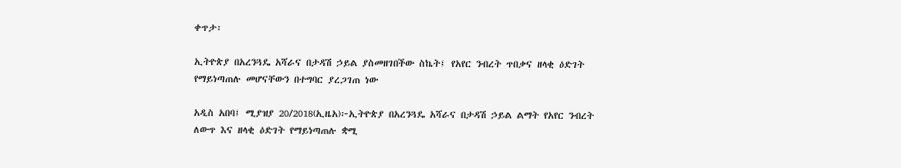ቀጥታ፡

ኢትዮጵያ በአረንጓዴ አሻራና በታዳሽ ኃይል ያስመዘገበችው ስኬት፤ የአየር ንብረት ጥበቃና ዘላቂ ዕድገት የማይነጣጠሉ መሆናቸውን በተግባር ያረጋገጠ ነው

አዲስ አበባ፤ ሚያዝያ 20/2018(ኢዜአ)፦ኢትዮጵያ በአረንጓዴ አሻራና በታዳሽ ኃይል ልማት የአየር ንብረት ለውጥ እና ዘላቂ ዕድገት የማይነጣጠሉ ቋሚ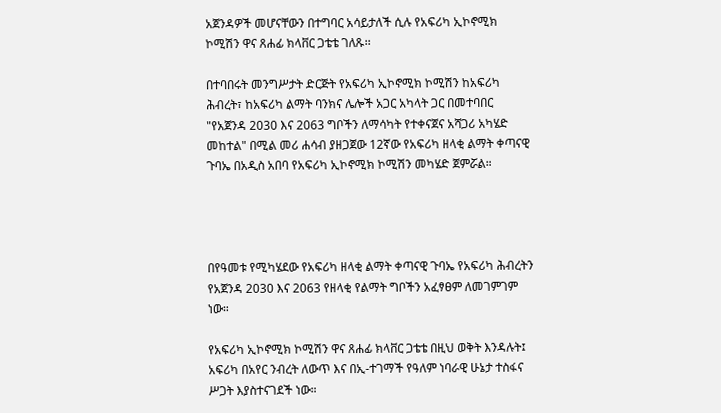አጀንዳዎች መሆናቸውን በተግባር አሳይታለች ሲሉ የአፍሪካ ኢኮኖሚክ ኮሚሽን ዋና ጸሐፊ ክላቨር ጋቴቴ ገለጹ፡፡

በተባበሩት መንግሥታት ድርጅት የአፍሪካ ኢኮኖሚክ ኮሚሽን ከአፍሪካ ሕብረት፣ ከአፍሪካ ልማት ባንክና ሌሎች አጋር አካላት ጋር በመተባበር "የአጀንዳ 2030 እና 2063 ግቦችን ለማሳካት የተቀናጀና አሻጋሪ አካሄድ መከተል" በሚል መሪ ሐሳብ ያዘጋጀው 12ኛው የአፍሪካ ዘላቂ ልማት ቀጣናዊ ጉባኤ በአዲስ አበባ የአፍሪካ ኢኮኖሚክ ኮሚሽን መካሄድ ጀምሯል።




በየዓመቱ የሚካሄደው የአፍሪካ ዘላቂ ልማት ቀጣናዊ ጉባኤ የአፍሪካ ሕብረትን የአጀንዳ 2030 እና 2063 የዘላቂ የልማት ግቦችን አፈፃፀም ለመገምገም ነው።

የአፍሪካ ኢኮኖሚክ ኮሚሽን ዋና ጸሐፊ ክላቨር ጋቴቴ በዚህ ወቅት እንዳሉት፤ አፍሪካ በአየር ንብረት ለውጥ እና በኢ-ተገማች የዓለም ነባራዊ ሁኔታ ተስፋና ሥጋት እያስተናገደች ነው።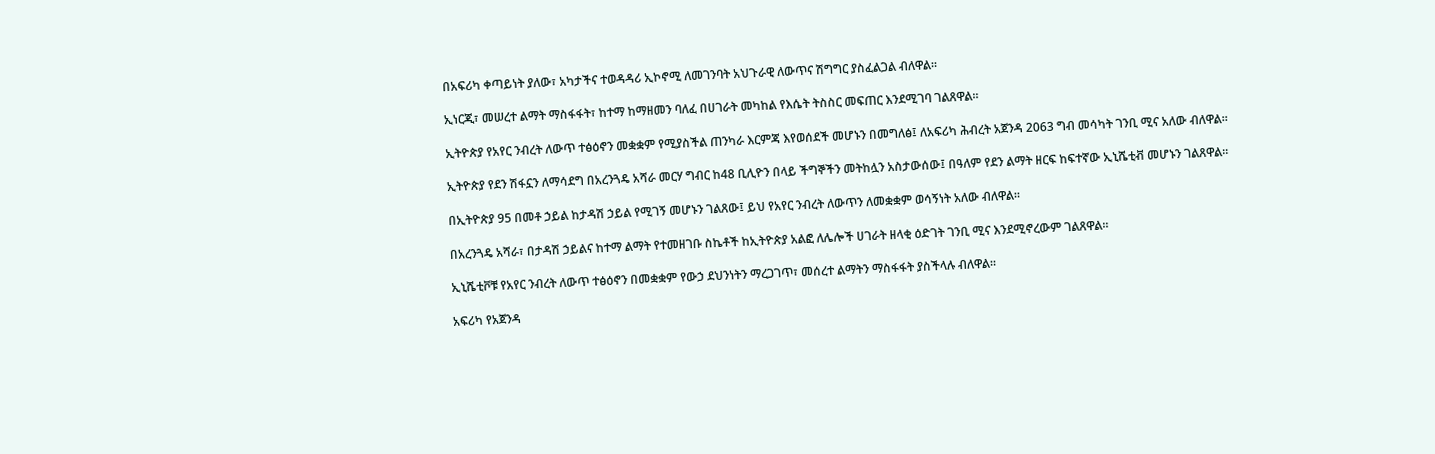በአፍሪካ ቀጣይነት ያለው፣ አካታችና ተወዳዳሪ ኢኮኖሚ ለመገንባት አህጉራዊ ለውጥና ሽግግር ያስፈልጋል ብለዋል።

ኢነርጂ፣ መሠረተ ልማት ማስፋፋት፣ ከተማ ከማዘመን ባለፈ በሀገራት መካከል የእሴት ትስስር መፍጠር እንደሚገባ ገልጸዋል።

ኢትዮጵያ የአየር ንብረት ለውጥ ተፅዕኖን መቋቋም የሚያስችል ጠንካራ እርምጃ እየወሰደች መሆኑን በመግለፅ፤ ለአፍሪካ ሕብረት አጀንዳ 2063 ግብ መሳካት ገንቢ ሚና አለው ብለዋል።

ኢትዮጵያ የደን ሽፋኗን ለማሳደግ በአረንጓዴ አሻራ መርሃ ግብር ከ48 ቢሊዮን በላይ ችግኞችን መትከሏን አስታውሰው፤ በዓለም የደን ልማት ዘርፍ ከፍተኛው ኢኒሼቲቭ መሆኑን ገልጸዋል።

በኢትዮጵያ 95 በመቶ ኃይል ከታዳሽ ኃይል የሚገኝ መሆኑን ገልጸው፤ ይህ የአየር ንብረት ለውጥን ለመቋቋም ወሳኝነት አለው ብለዋል።

በአረንጓዴ አሻራ፣ በታዳሽ ኃይልና ከተማ ልማት የተመዘገቡ ስኬቶች ከኢትዮጵያ አልፎ ለሌሎች ሀገራት ዘላቂ ዕድገት ገንቢ ሚና እንደሚኖረውም ገልጸዋል።

ኢኒሼቲቮቹ የአየር ንብረት ለውጥ ተፅዕኖን በመቋቋም የውኃ ደህንነትን ማረጋገጥ፣ መሰረተ ልማትን ማስፋፋት ያስችላሉ ብለዋል።

አፍሪካ የአጀንዳ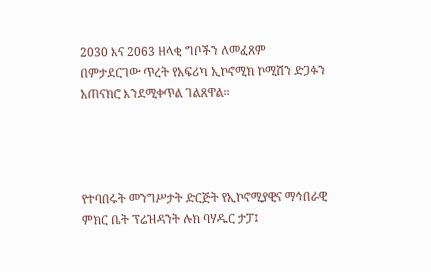2030 እና 2063 ዘላቂ ግቦችን ለመፈጸም በምታደርገው ጥረት የአፍሪካ ኢኮኖሚክ ኮሚሽን ድጋፉን አጠናክሮ እንደሚቀጥል ገልጸዋል፡፡




የተባበሩት መንግሥታት ድርጅት የኢኮኖሚያዊና ማኅበራዊ ምክር ቤት ፕሬዝዳንት ሉክ ባሃዱር ታፓ፤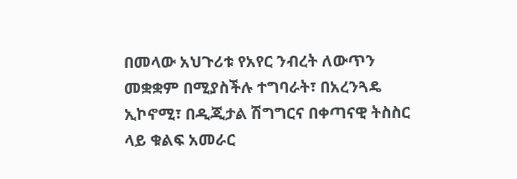በመላው አህጉሪቱ የአየር ንብረት ለውጥን መቋቋም በሚያስችሉ ተግባራት፣ በአረንጓዴ ኢኮኖሚ፣ በዲጂታል ሽግግርና በቀጣናዊ ትስስር ላይ ቁልፍ አመራር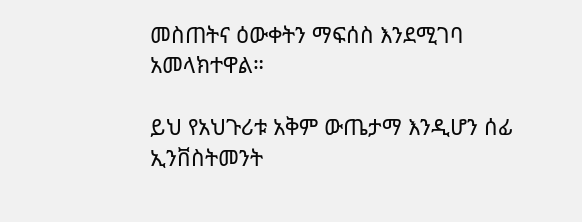መስጠትና ዕውቀትን ማፍሰስ እንደሚገባ አመላክተዋል።

ይህ የአህጉሪቱ አቅም ውጤታማ እንዲሆን ሰፊ ኢንቨስትመንት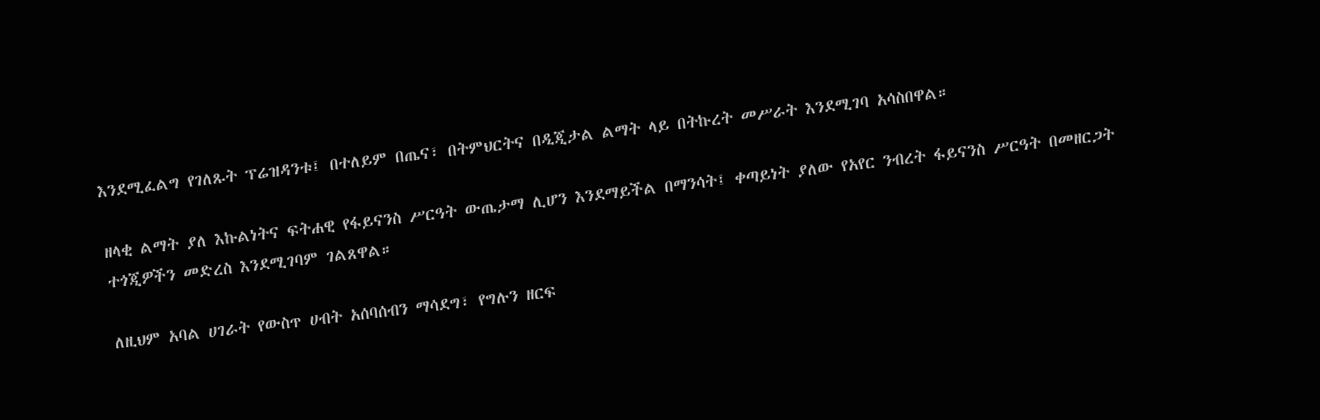እንደሚፈልግ የገለጹት ፕሬዝዳንቱ፤ በተለይም በጤና፣ በትምህርትና በዲጂታል ልማት ላይ በትኩረት መሥራት እንደሚገባ አሳስበዋል።

ዘላቂ ልማት ያለ እኩልነትና ፍትሐዊ የፋይናንስ ሥርዓት ውጤታማ ሊሆን እንደማይችል በማንሳት፤ ቀጣይነት ያለው የአየር ንብረት ፋይናንስ ሥርዓት በመዘርጋት ተጎጂዎችን መድረስ እንደሚገባም ገልጸዋል።

ለዚህም አባል ሀገራት የውስጥ ሀብት አሰባሰብን ማሳደግ፣ የግሉን ዘርፍ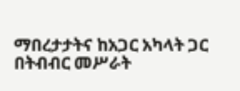ማበረታታትና ከአጋር አካላት ጋር በትብብር መሥራት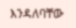እንዳለባቸው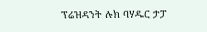ፕሬዝዳንት ሉክ ባሃዱር ታፓ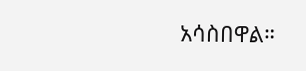አሳስበዋል።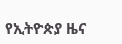የኢትዮጵያ ዜና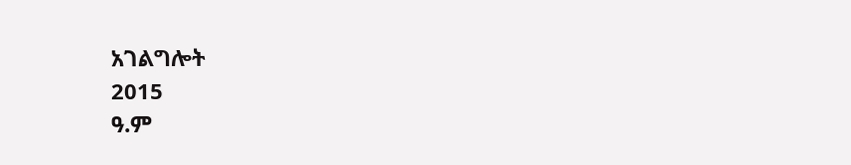አገልግሎት
2015
ዓ.ም